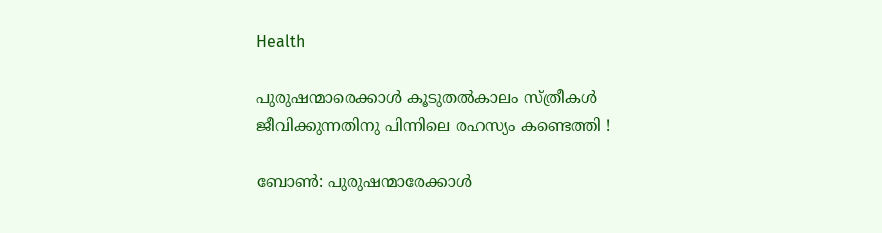Health

പുരുഷന്മാരെക്കാള്‍ കൂടുതല്‍കാലം സ്‌ത്രീകള്‍ ജീവിക്കുന്നതിനു പിന്നിലെ രഹസ്യം കണ്ടെത്തി !

ബോണ്‍: പുരുഷന്മാരേക്കാള്‍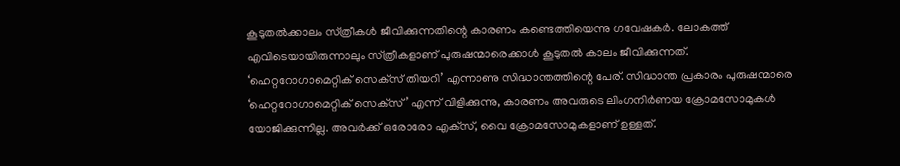കൂടുതല്‍ക്കാലം സ്‌ത്രീകള്‍ ജീവിക്കുന്നതിന്റെ കാരണം കണ്ടെത്തിയെന്നു ഗവേഷകര്‍. ലോകത്ത്‌ എവിടെയായിരുന്നാലും സ്‌ത്രീകളാണ്‌ പുരുഷന്മാരെക്കാള്‍ കൂടുതല്‍ കാലം ജീവിക്കുന്നത്‌.
‘ഹെറ്ററോഗാമെറ്റിക്‌ സെക്‌സ്‌ തിയറി’ എന്നാണു സിദ്ധാന്തത്തിന്റെ പേര്‌. സിദ്ധാന്ത പ്രകാരം പുരുഷന്മാരെ ‘ഹെറ്ററോഗാമെറ്റിക്‌ സെക്‌സ്‌’ എന്ന്‌ വിളിക്കുന്നു, കാരണം അവരുടെ ലിംഗനിര്‍ണയ ക്രോമസോമുകള്‍ യോജിക്കുന്നില്ല. അവര്‍ക്ക്‌ ഒരോരോ എക്‌സ്‌, വൈ ക്രോമസോമുകളാണ്‌ ഉള്ളത്‌.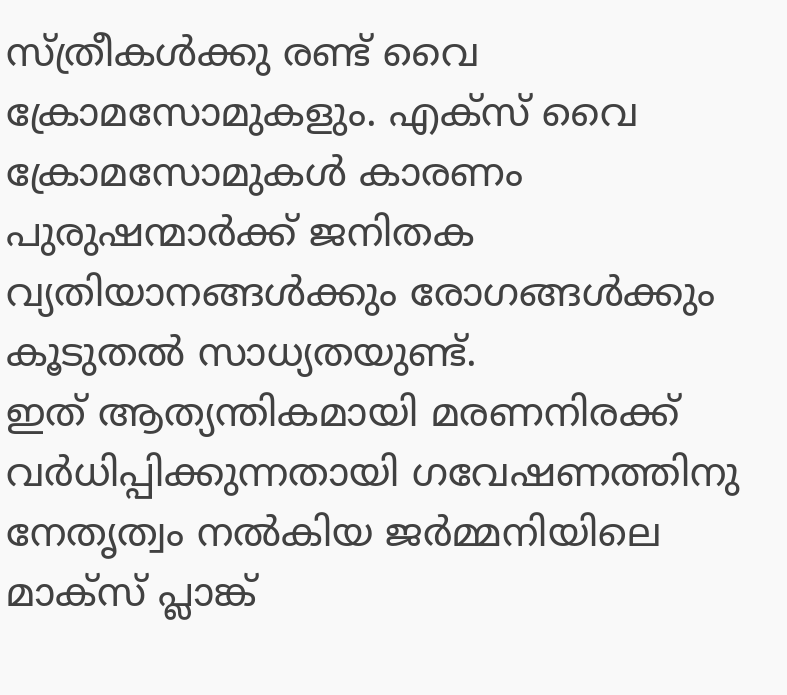സ്‌ത്രീകള്‍ക്കു രണ്ട്‌ വൈ ക്രോമസോമുകളും. എക്‌സ്‌ വൈ ക്രോമസോമുകള്‍ കാരണം പുരുഷന്മാര്‍ക്ക്‌ ജനിതക വ്യതിയാനങ്ങള്‍ക്കും രോഗങ്ങള്‍ക്കും കൂടുതല്‍ സാധ്യതയുണ്ട്‌.
ഇത്‌ ആത്യന്തികമായി മരണനിരക്ക്‌ വര്‍ധിപ്പിക്കുന്നതായി ഗവേഷണത്തിനു നേതൃത്വം നല്‍കിയ ജര്‍മ്മനിയിലെ മാക്‌സ്‌ പ്ലാങ്ക്‌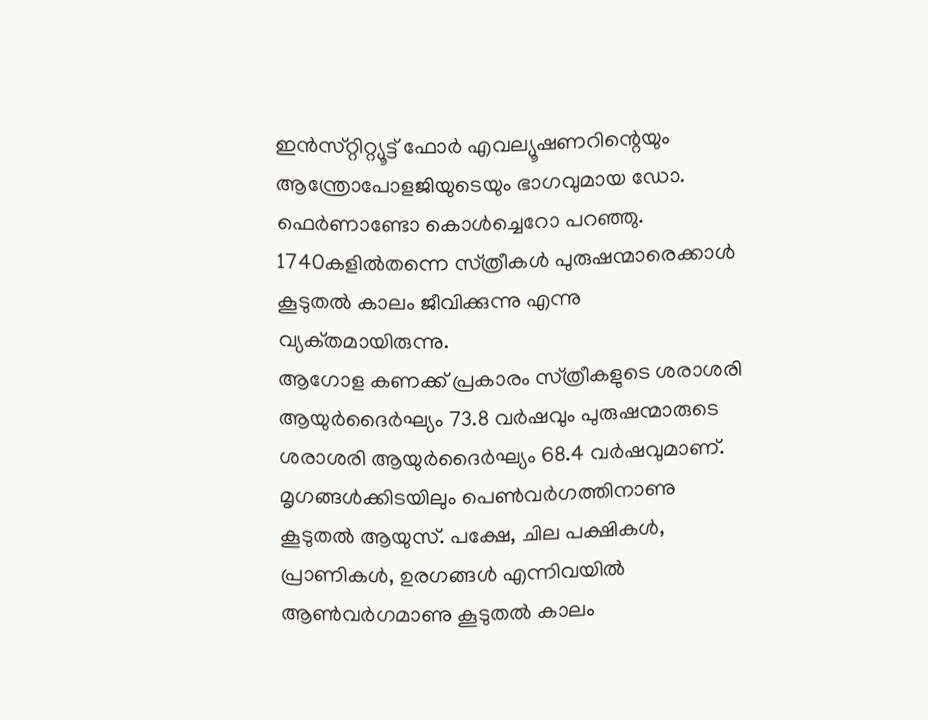ഇന്‍സ്‌റ്റിറ്റ്യൂട്ട്‌ ഫോര്‍ എവല്യൂഷണറിന്റെയും ആന്ത്രോപോളജിയുടെയും ഭാഗവുമായ ഡോ. ഫെര്‍ണാണ്ടോ കൊള്‍ച്ചെറോ പറഞ്ഞു. 1740കളില്‍തന്നെ സ്‌ത്രീകള്‍ പുരുഷന്മാരെക്കാള്‍ കൂടുതല്‍ കാലം ജീവിക്കുന്നു എന്നു വ്യക്‌തമായിരുന്നു.
ആഗോള കണക്ക്‌ പ്രകാരം സ്‌ത്രീകളുടെ ശരാശരി ആയുര്‍ദൈര്‍ഘ്യം 73.8 വര്‍ഷവും പുരുഷന്മാരുടെ ശരാശരി ആയുര്‍ദൈര്‍ഘ്യം 68.4 വര്‍ഷവുമാണ്‌. മൃഗങ്ങള്‍ക്കിടയിലും പെണ്‍വര്‍ഗത്തിനാണു കൂടുതല്‍ ആയുസ്‌. പക്ഷേ, ചില പക്ഷികള്‍, പ്രാണികള്‍, ഉരഗങ്ങള്‍ എന്നിവയില്‍ ആണ്‍വര്‍ഗമാണു കൂടുതല്‍ കാലം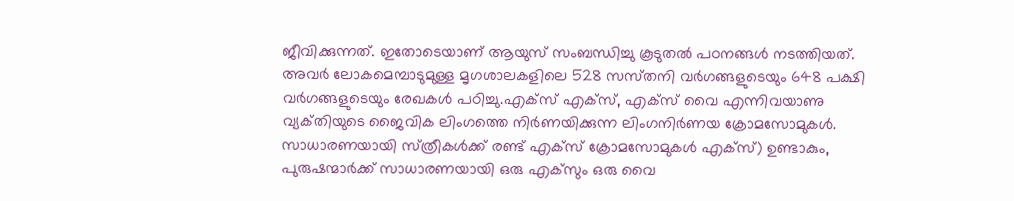ജീവിക്കുന്നത്‌. ഇതോടെയാണ്‌ ആയുസ്‌ സംബന്ധിച്ചു കൂടുതല്‍ പഠനങ്ങള്‍ നടത്തിയത്‌. അവര്‍ ലോകമെമ്പാടുമുള്ള മൃഗശാലകളിലെ 528 സസ്‌തനി വര്‍ഗങ്ങളുടെയും 648 പക്ഷി വര്‍ഗങ്ങളുടെയും രേഖകള്‍ പഠിച്ചു.എക്‌സ്‌ എക്‌സ്‌, എക്‌സ്‌ വൈ എന്നിവയാണു വ്യക്‌തിയുടെ ജൈവിക ലിംഗത്തെ നിര്‍ണയിക്കുന്ന ലിംഗനിര്‍ണയ ക്രോമസോമുകള്‍. സാധാരണയായി സ്‌ത്രീകള്‍ക്ക്‌ രണ്ട്‌ എക്‌സ്‌ ക്രോമസോമുകള്‍ എക്‌സ്‌) ഉണ്ടാകും, പുരുഷന്മാര്‍ക്ക്‌ സാധാരണയായി ഒരു എക്‌സും ഒരു വൈ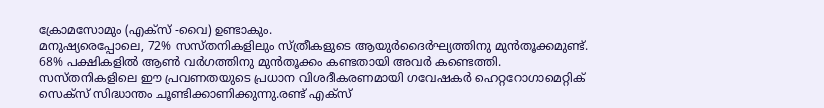ക്രോമസോമും (എക്‌സ്‌ -വൈ) ഉണ്ടാകും.
മനുഷ്യരെപ്പോലെ, 72% സസ്‌തനികളിലും സ്‌ത്രീകളുടെ ആയുര്‍ദൈര്‍ഘ്യത്തിനു മുന്‍തൂക്കമുണ്ട്‌. 68% പക്ഷികളില്‍ ആണ്‍ വര്‍ഗത്തിനു മുന്‍തൂക്കം കണ്ടതായി അവര്‍ കണ്ടെത്തി.
സസ്‌തനികളിലെ ഈ പ്രവണതയുടെ പ്രധാന വിശദീകരണമായി ഗവേഷകര്‍ ഹെറ്ററോഗാമെറ്റിക്‌ സെക്‌സ്‌ സിദ്ധാന്തം ചൂണ്ടിക്കാണിക്കുന്നു.രണ്ട്‌ എക്‌സ്‌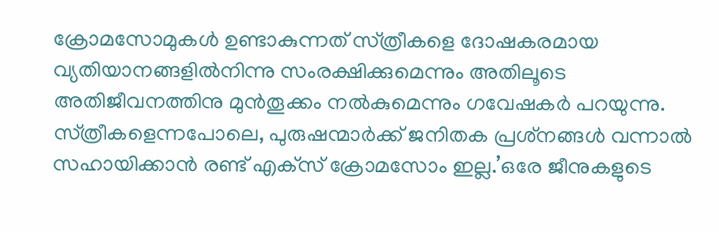ക്രോമസോമുകള്‍ ഉണ്ടാകുന്നത്‌ സ്‌ത്രീകളെ ദോഷകരമായ വ്യതിയാനങ്ങളില്‍നിന്നു സംരക്ഷിക്കുമെന്നും അതിലൂടെ അതിജീവനത്തിനു മുന്‍തൂക്കം നല്‍കുമെന്നും ഗവേഷകര്‍ പറയുന്നു.
സ്‌ത്രീകളെന്നപോലെ, പുരുഷന്മാര്‍ക്ക്‌ ജനിതക പ്രശ്‌നങ്ങള്‍ വന്നാല്‍ സഹായിക്കാന്‍ രണ്ട്‌ എക്‌സ്‌ ക്രോമസോം ഇല്ല.’ഒരേ ജീനുകളുടെ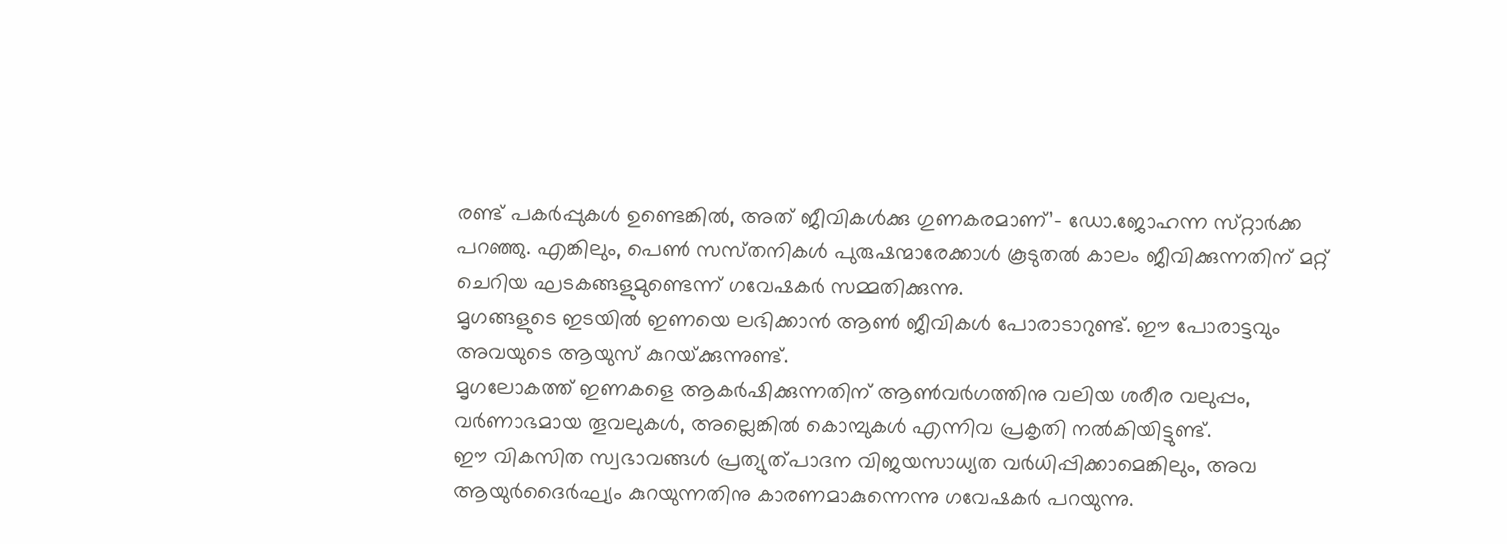രണ്ട്‌ പകര്‍പ്പുകള്‍ ഉണ്ടെങ്കില്‍, അത്‌ ജീവികള്‍ക്കു ഗുണകരമാണ്‌’- ഡോ.ജോഹന്ന സ്‌റ്റാര്‍ക്ക പറഞ്ഞു. എങ്കിലും, പെണ്‍ സസ്‌തനികള്‍ പുരുഷന്മാരേക്കാള്‍ കൂടുതല്‍ കാലം ജീവിക്കുന്നതിന്‌ മറ്റ്‌ ചെറിയ ഘടകങ്ങളുമുണ്ടെന്ന്‌ ഗവേഷകര്‍ സമ്മതിക്കുന്നു.
മൃഗങ്ങളുടെ ഇടയില്‍ ഇണയെ ലഭിക്കാന്‍ ആണ്‍ ജീവികള്‍ പോരാടാറുണ്ട്‌. ഈ പോരാട്ടവും അവയുടെ ആയുസ്‌ കുറയ്‌ക്കുന്നുണ്ട്‌.
മൃഗലോകത്ത്‌ ഇണകളെ ആകര്‍ഷിക്കുന്നതിന്‌ ആണ്‍വര്‍ഗത്തിനു വലിയ ശരീര വലുപ്പം, വര്‍ണാഭമായ തൂവലുകള്‍, അല്ലെങ്കില്‍ കൊമ്പുകള്‍ എന്നിവ പ്രകൃതി നല്‍കിയിട്ടുണ്ട്‌.
ഈ വികസിത സ്വഭാവങ്ങള്‍ പ്രത്യുത്‌പാദന വിജയസാധ്യത വര്‍ധിപ്പിക്കാമെങ്കിലും, അവ ആയുര്‍ദൈര്‍ഘ്യം കുറയുന്നതിനു കാരണമാകുന്നെന്നു ഗവേഷകര്‍ പറയുന്നു.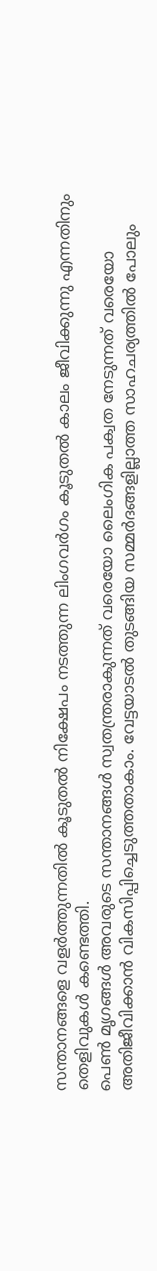സന്താനങ്ങളെ വളര്‍ത്തുന്നതില്‍ കൂടുതല്‍ നിക്ഷേപം നടത്തുന്ന ലിംഗവര്‍ഗം കൂടുതല്‍ കാലം ജീവിക്കുന്നു എന്നതിനും തെളിവുകള്‍ കണ്ടെത്തി.
പെണ്‍ മൃഗങ്ങള്‍ അവരുടെ സന്താനങ്ങള്‍ സ്വതന്ത്രരാകുന്നത്‌ വരെയോ ലൈംഗിക പക്വത നേടുന്നത്‌ വരെയോ അതിജീവിക്കാന്‍ വികസിപ്പിച്ചെടുത്തതാകാം. വേട്ടയാടല്‍ തുടങ്ങിയ സമ്മര്‍ദങ്ങളില്ലാത്ത സാഹചര്യത്തില്‍ പോലും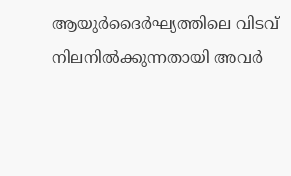ആയുര്‍ദൈര്‍ഘ്യത്തിലെ വിടവ്‌ നിലനില്‍ക്കുന്നതായി അവര്‍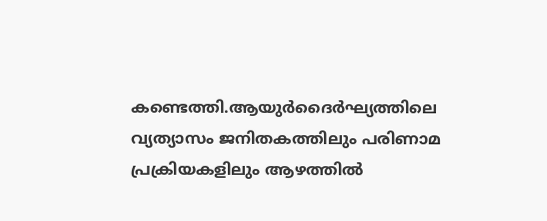കണ്ടെത്തി.ആയുര്‍ദൈര്‍ഘ്യത്തിലെ വ്യത്യാസം ജനിതകത്തിലും പരിണാമ പ്രക്രിയകളിലും ആഴത്തില്‍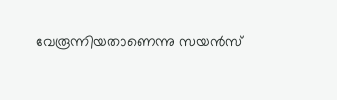വേരൂന്നിയതാണെന്നു സയന്‍സ്‌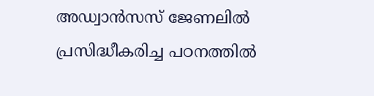അഡ്വാന്‍സസ്‌ ജേണലില്‍ പ്രസിദ്ധീകരിച്ച പഠനത്തില്‍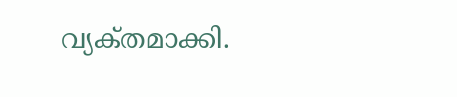വ്യക്‌തമാക്കി.